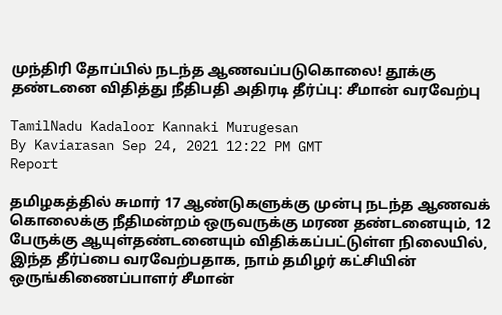முந்திரி தோப்பில் நடந்த ஆணவப்படுகொலை! தூக்கு தண்டனை விதித்து நீதிபதி அதிரடி தீர்ப்பு: சீமான் வரவேற்பு

TamilNadu Kadaloor Kannaki Murugesan
By Kaviarasan Sep 24, 2021 12:22 PM GMT
Report

தமிழகத்தில் சுமார் 17 ஆண்டுகளுக்கு முன்பு நடந்த ஆணவக் கொலைக்கு நீதிமன்றம் ஒருவருக்கு மரண தண்டனையும், 12 பேருக்கு ஆயுள்தண்டனையும் விதிக்கப்பட்டுள்ள நிலையில், இந்த தீர்ப்பை வரவேற்பதாக, நாம் தமிழர் கட்சியின் ஒருங்கிணைப்பாளர் சீமான்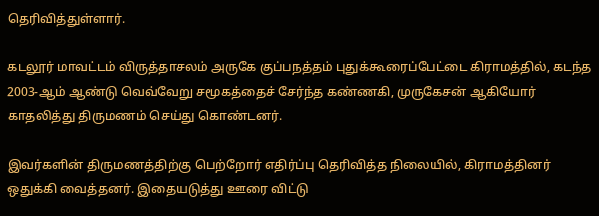தெரிவித்துள்ளார்.

கடலூர் மாவட்டம் விருத்தாசலம் அருகே குப்பநத்தம் புதுக்கூரைப்பேட்டை கிராமத்தில், கடந்த 2003-ஆம் ஆண்டு வெவ்வேறு சமூகத்தைச் சேர்ந்த கண்ணகி, முருகேசன் ஆகியோர் காதலித்து திருமணம் செய்து கொண்டனர்.

இவர்களின் திருமணத்திற்கு பெற்றோர் எதிர்ப்பு தெரிவித்த நிலையில், கிராமத்தினர் ஒதுக்கி வைத்தனர். இதையடுத்து ஊரை விட்டு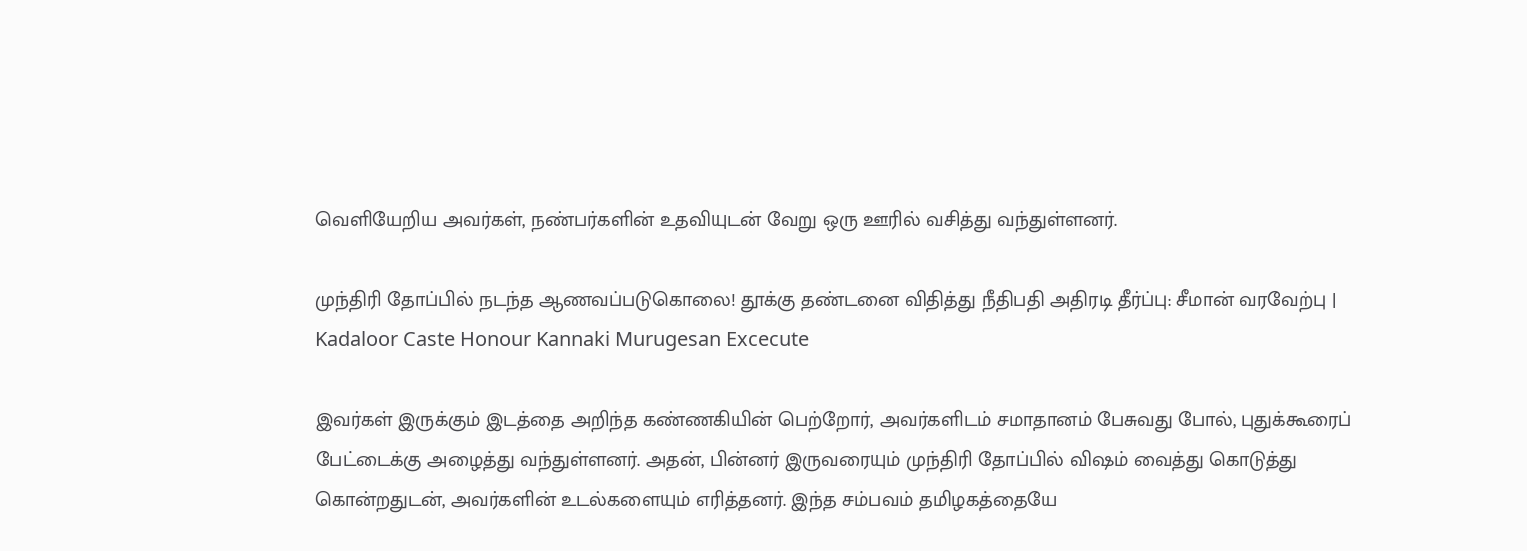வெளியேறிய அவர்கள், நண்பர்களின் உதவியுடன் வேறு ஒரு ஊரில் வசித்து வந்துள்ளனர்.

முந்திரி தோப்பில் நடந்த ஆணவப்படுகொலை! தூக்கு தண்டனை விதித்து நீதிபதி அதிரடி தீர்ப்பு: சீமான் வரவேற்பு | Kadaloor Caste Honour Kannaki Murugesan Excecute

இவர்கள் இருக்கும் இடத்தை அறிந்த கண்ணகியின் பெற்றோர், அவர்களிடம் சமாதானம் பேசுவது போல், புதுக்கூரைப் பேட்டைக்கு அழைத்து வந்துள்ளனர். அதன், பின்னர் இருவரையும் முந்திரி தோப்பில் விஷம் வைத்து கொடுத்து கொன்றதுடன், அவர்களின் உடல்களையும் எரித்தனர். இந்த சம்பவம் தமிழகத்தையே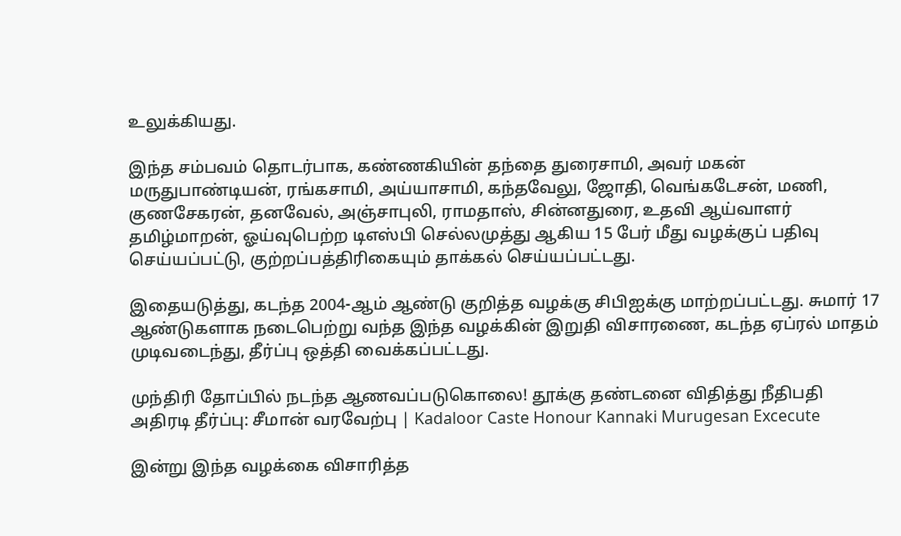உலுக்கியது.

இந்த சம்பவம் தொடர்பாக, கண்ணகியின் தந்தை துரைசாமி, அவர் மகன் மருதுபாண்டியன், ரங்கசாமி, அய்யாசாமி, கந்தவேலு, ஜோதி, வெங்கடேசன், மணி, குணசேகரன், தனவேல், அஞ்சாபுலி, ராமதாஸ், சின்னதுரை, உதவி ஆய்வாளர் தமிழ்மாறன், ஓய்வுபெற்ற டிஎஸ்பி செல்லமுத்து ஆகிய 15 பேர் மீது வழக்குப் பதிவு செய்யப்பட்டு, குற்றப்பத்திரிகையும் தாக்கல் செய்யப்பட்டது.

இதையடுத்து, கடந்த 2004-ஆம் ஆண்டு குறித்த வழக்கு சிபிஐக்கு மாற்றப்பட்டது. சுமார் 17 ஆண்டுகளாக நடைபெற்று வந்த இந்த வழக்கின் இறுதி விசாரணை, கடந்த ஏப்ரல் மாதம் முடிவடைந்து, தீர்ப்பு ஒத்தி வைக்கப்பட்டது.

முந்திரி தோப்பில் நடந்த ஆணவப்படுகொலை! தூக்கு தண்டனை விதித்து நீதிபதி அதிரடி தீர்ப்பு: சீமான் வரவேற்பு | Kadaloor Caste Honour Kannaki Murugesan Excecute

இன்று இந்த வழக்கை விசாரித்த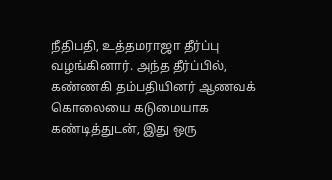நீதிபதி, உத்தமராஜா தீர்ப்பு வழங்கினார். அந்த தீர்ப்பில், கண்ணகி தம்பதியினர் ஆணவக் கொலையை கடுமையாக கண்டித்துடன், இது ஒரு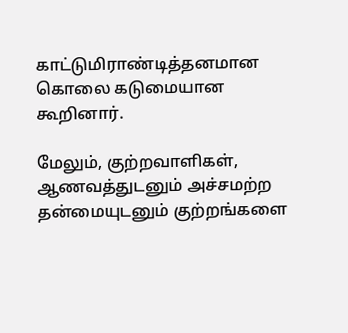காட்டுமிராண்டித்தனமான கொலை கடுமையான கூறினார்.

மேலும், குற்றவாளிகள், ஆணவத்துடனும் அச்சமற்ற தன்மையுடனும் குற்றங்களை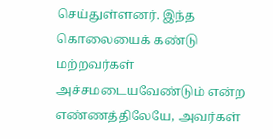செய்துள்ளனர். இந்த கொலையைக் கண்டு மற்றவர்கள் அச்சமடையவேண்டும் என்ற எண்ணத்திலேயே, அவர்கள்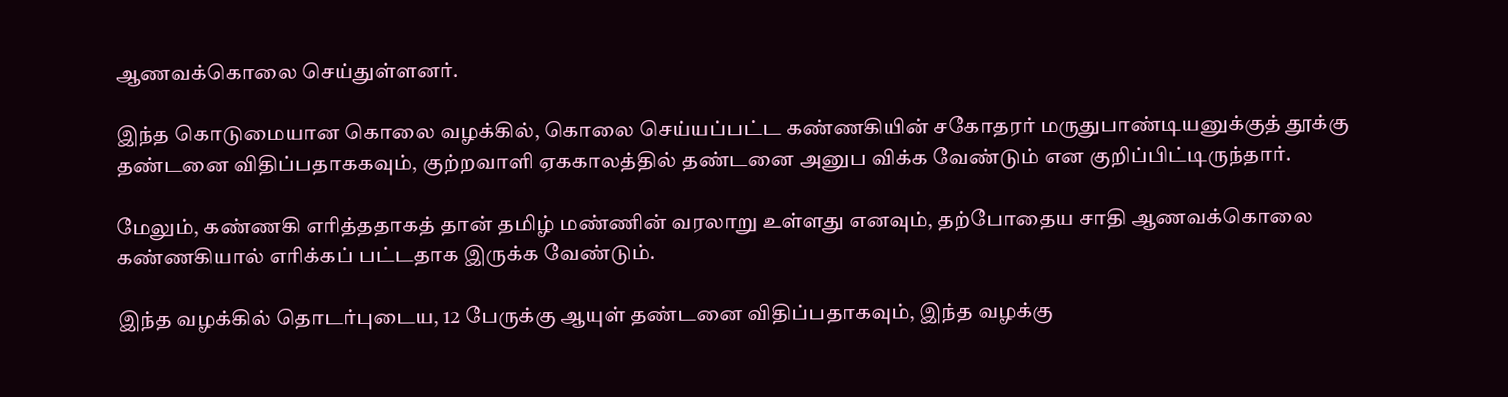ஆணவக்கொலை செய்துள்ளனர்.

இந்த கொடுமையான கொலை வழக்கில், கொலை செய்யப்பட்ட கண்ணகியின் சகோதரர் மருதுபாண்டியனுக்குத் தூக்கு தண்டனை விதிப்பதாககவும், குற்றவாளி ஏககாலத்தில் தண்டனை அனுப விக்க வேண்டும் என குறிப்பிட்டிருந்தார்.

மேலும், கண்ணகி எரித்ததாகத் தான் தமிழ் மண்ணின் வரலாறு உள்ளது எனவும், தற்போதைய சாதி ஆணவக்கொலை கண்ணகியால் எரிக்கப் பட்டதாக இருக்க வேண்டும்.

இந்த வழக்கில் தொடர்புடைய, 12 பேருக்கு ஆயுள் தண்டனை விதிப்பதாகவும், இந்த வழக்கு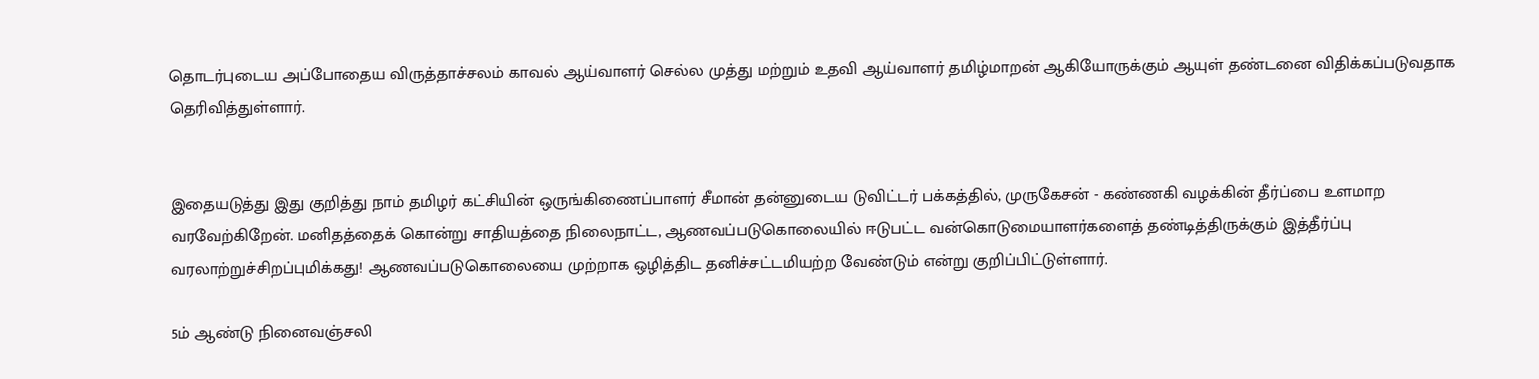தொடர்புடைய அப்போதைய விருத்தாச்சலம் காவல் ஆய்வாளர் செல்ல முத்து மற்றும் உதவி ஆய்வாளர் தமிழ்மாறன் ஆகியோருக்கும் ஆயுள் தண்டனை விதிக்கப்படுவதாக தெரிவித்துள்ளார்.


இதையடுத்து இது குறித்து நாம் தமிழர் கட்சியின் ஒருங்கிணைப்பாளர் சீமான் தன்னுடைய டுவிட்டர் பக்கத்தில், முருகேசன் - கண்ணகி வழக்கின் தீர்ப்பை உளமாற வரவேற்கிறேன். மனிதத்தைக் கொன்று சாதியத்தை நிலைநாட்ட, ஆணவப்படுகொலையில் ஈடுபட்ட வன்கொடுமையாளர்களைத் தண்டித்திருக்கும் இத்தீர்ப்பு வரலாற்றுச்சிறப்புமிக்கது! ஆணவப்படுகொலையை முற்றாக ஒழித்திட தனிச்சட்டமியற்ற வேண்டும் என்று குறிப்பிட்டுள்ளார்.

5ம் ஆண்டு நினைவஞ்சலி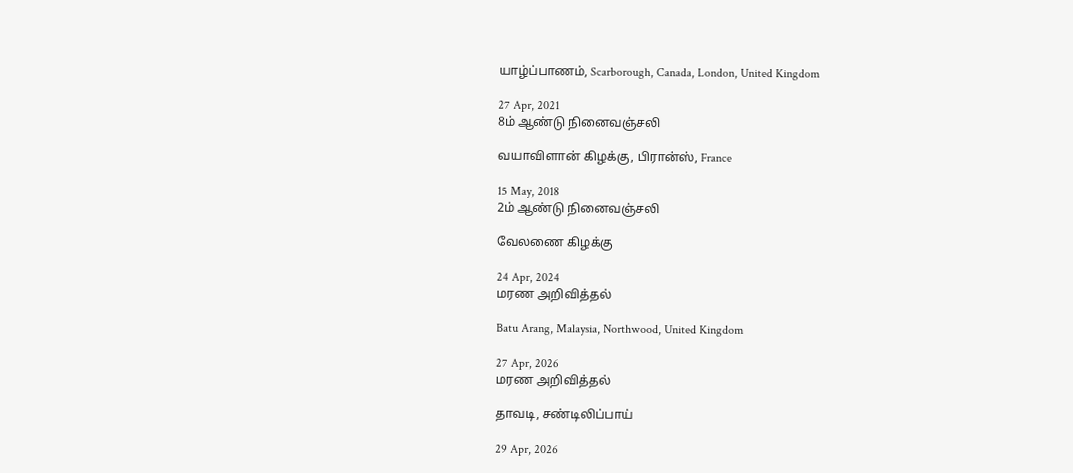யாழ்ப்பாணம், Scarborough, Canada, London, United Kingdom

27 Apr, 2021
8ம் ஆண்டு நினைவஞ்சலி

வயாவிளான் கிழக்கு, பிரான்ஸ், France

15 May, 2018
2ம் ஆண்டு நினைவஞ்சலி

வேலணை கிழக்கு

24 Apr, 2024
மரண அறிவித்தல்

Batu Arang, Malaysia, Northwood, United Kingdom

27 Apr, 2026
மரண அறிவித்தல்

தாவடி, சண்டிலிப்பாய்

29 Apr, 2026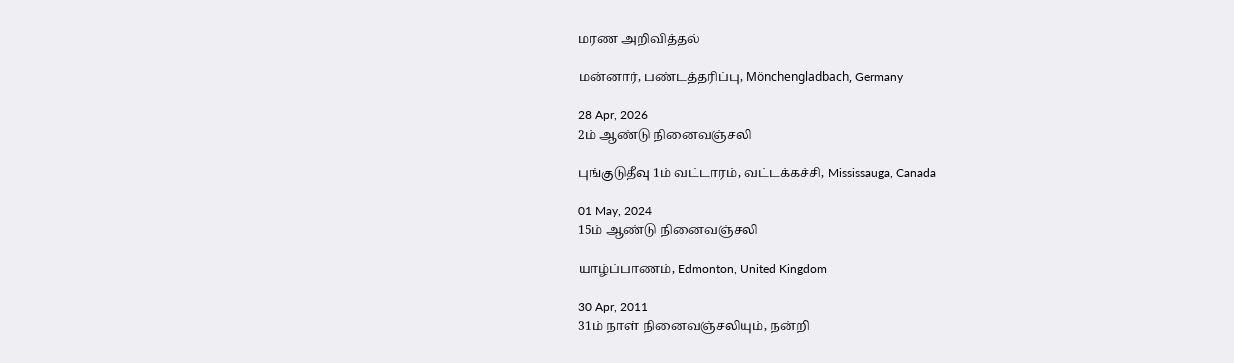மரண அறிவித்தல்

மன்னார், பண்டத்தரிப்பு, Mönchengladbach, Germany

28 Apr, 2026
2ம் ஆண்டு நினைவஞ்சலி

புங்குடுதீவு 1ம் வட்டாரம், வட்டக்கச்சி, Mississauga, Canada

01 May, 2024
15ம் ஆண்டு நினைவஞ்சலி

யாழ்ப்பாணம், Edmonton, United Kingdom

30 Apr, 2011
31ம் நாள் நினைவஞ்சலியும், நன்றி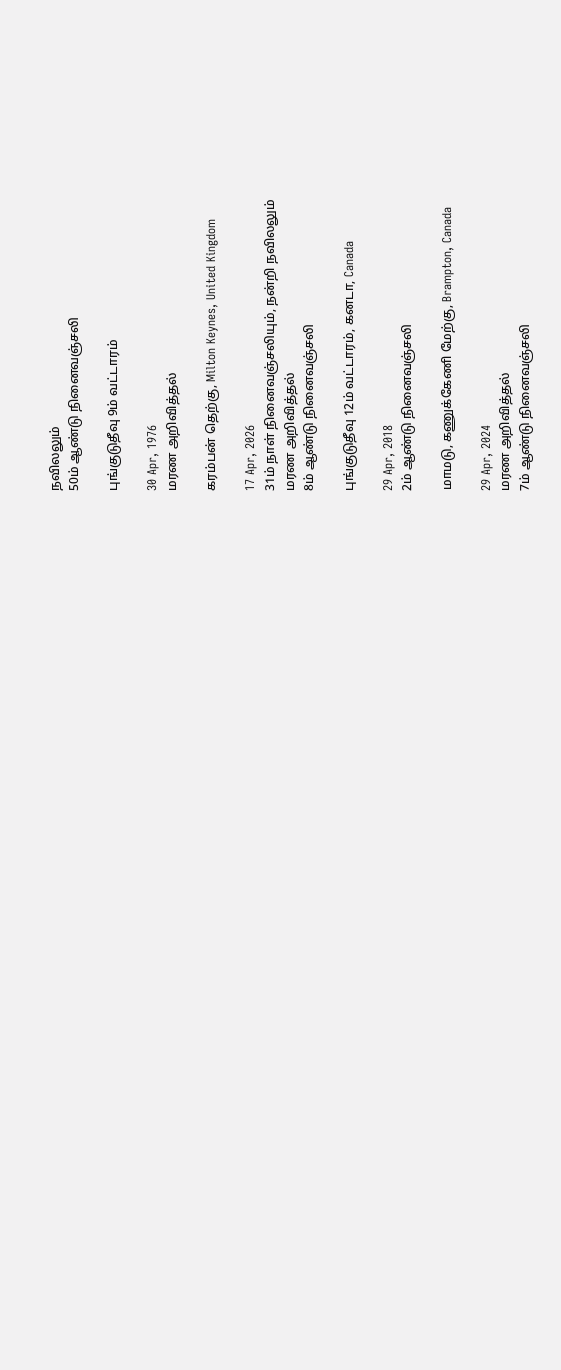நவிலலும்
50ம் ஆண்டு நினைவஞ்சலி

புங்குடுதீவு 9ம் வட்டாரம்

30 Apr, 1976
மரண அறிவித்தல்

கரம்பன் தெற்கு, Milton Keynes, United Kingdom

17 Apr, 2026
31ம் நாள் நினைவஞ்சலியும், நன்றி நவிலலும்
மரண அறிவித்தல்
8ம் ஆண்டு நினைவஞ்சலி

புங்குடுதீவு 12ம் வட்டாரம், கனடா, Canada

29 Apr, 2018
2ம் ஆண்டு நினைவஞ்சலி

மாமடு, கணுக்கேணி மேற்கு, Brampton, Canada

29 Apr, 2024
மரண அறிவித்தல்
7ம் ஆண்டு நினைவஞ்சலி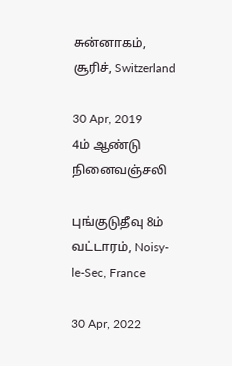சுன்னாகம், சூரிச், Switzerland

30 Apr, 2019
4ம் ஆண்டு நினைவஞ்சலி

புங்குடுதீவு 8ம் வட்டாரம், Noisy-le-Sec, France

30 Apr, 2022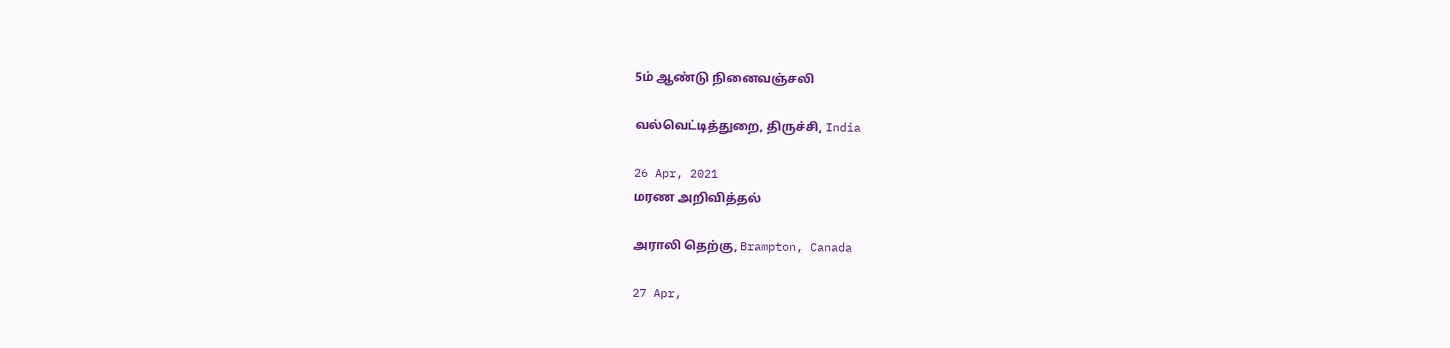5ம் ஆண்டு நினைவஞ்சலி

வல்வெட்டித்துறை, திருச்சி, India

26 Apr, 2021
மரண அறிவித்தல்

அராலி தெற்கு, Brampton, Canada

27 Apr,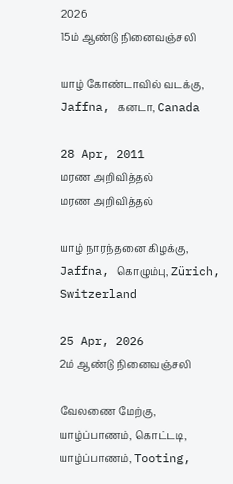2026
15ம் ஆண்டு நினைவஞ்சலி

யாழ் கோண்டாவில் வடக்கு, Jaffna, கனடா, Canada

28 Apr, 2011
மரண அறிவித்தல்
மரண அறிவித்தல்

யாழ் நாரந்தனை கிழக்கு, Jaffna, கொழும்பு, Zürich, Switzerland

25 Apr, 2026
2ம் ஆண்டு நினைவஞ்சலி

வேலணை மேற்கு, யாழ்ப்பாணம், கொட்டடி, யாழ்ப்பாணம், Tooting,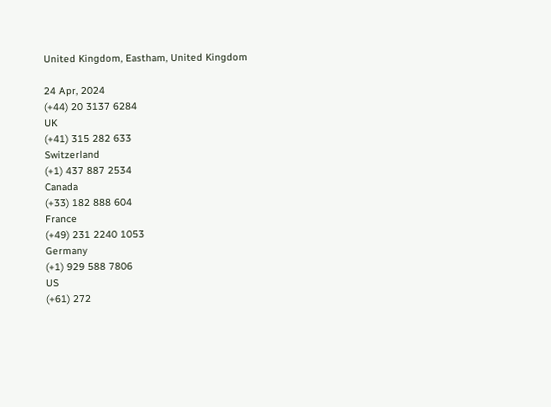United Kingdom, Eastham, United Kingdom

24 Apr, 2024
(+44) 20 3137 6284
UK
(+41) 315 282 633
Switzerland
(+1) 437 887 2534
Canada
(+33) 182 888 604
France
(+49) 231 2240 1053
Germany
(+1) 929 588 7806
US
(+61) 272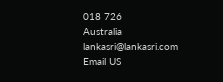018 726
Australia
lankasri@lankasri.com
Email US